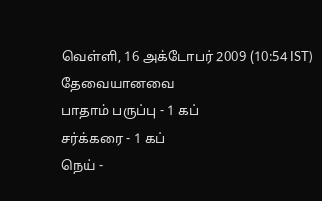வெள்ளி, 16 அக்டோபர் 2009 (10:54 IST)
தேவையானவை
பாதாம் பருப்பு - 1 கப்
சர்க்கரை - 1 கப்
நெய் -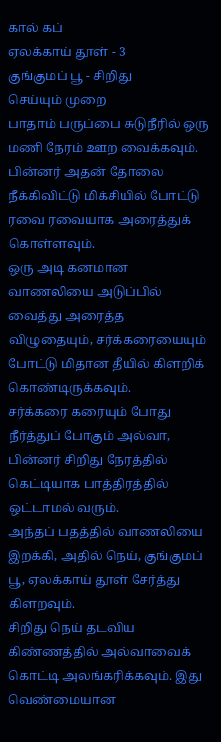கால் கப்
ஏலக்காய் தூள் - 3
குங்குமப் பூ - சிறிது
செய்யும் முறை
பாதாம் பருப்பை சுடுநீரில் ஒரு மணி நேரம் ஊற வைக்கவும்.
பின்னர் அதன் தோலை நீக்கிவிட்டு மிக்சியில் போட்டு ரவை ரவையாக அரைத்துக் கொள்ளவும்.
ஒரு அடி கனமான வாணலியை அடுப்பில் வைத்து அரைத்த விழுதையும், சர்க்கரையையும் போட்டு மிதான தீயில் கிளறிக் கொண்டிருக்கவும்.
சர்க்கரை கரையும் போது நீர்த்துப் போகும் அல்வா, பின்னர் சிறிது நேரத்தில் கெட்டியாக பாத்திரத்தில் ஒட்டாமல் வரும்.
அந்தப் பதத்தில் வாணலியை இறக்கி, அதில் நெய், குங்குமப் பூ, ஏலக்காய் தூள் சேர்த்து கிளறவும்.
சிறிது நெய் தடவிய கிண்ணத்தில் அல்வாவைக் கொட்டி அலங்கரிக்கவும். இது வெண்மையான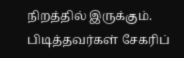நிறத்தில் இருக்கும்.
பிடித்தவர்கள் சேகரிப்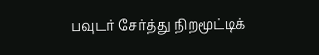பவுடர் சேர்த்து நிறமூட்டிக்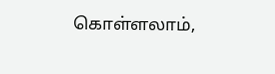கொள்ளலாம்,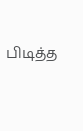பிடித்த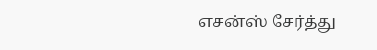எசன்ஸ் சேர்த்து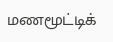மணமூட்டிக்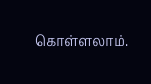கொள்ளலாம்.